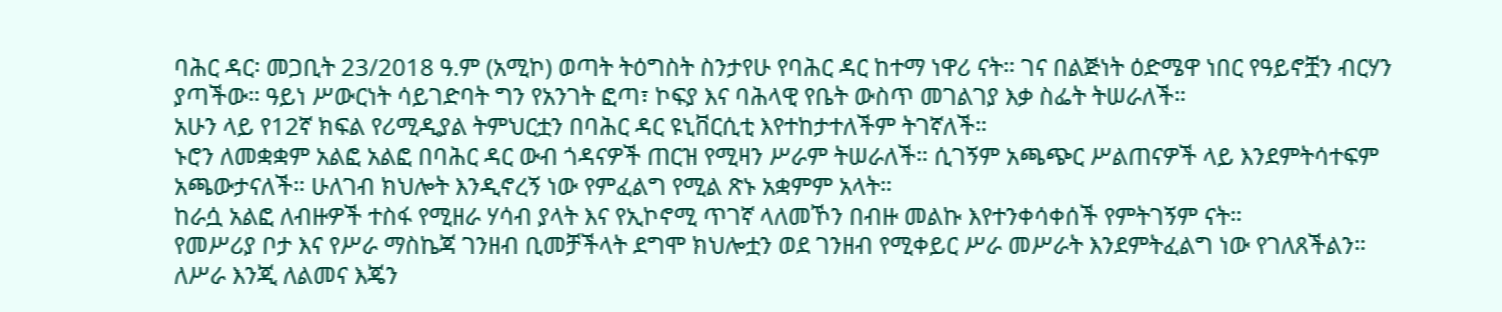ባሕር ዳር፡ መጋቢት 23/2018 ዓ.ም (አሚኮ) ወጣት ትዕግስት ስንታየሁ የባሕር ዳር ከተማ ነዋሪ ናት። ገና በልጅነት ዕድሜዋ ነበር የዓይኖቿን ብርሃን ያጣችው። ዓይነ ሥውርነት ሳይገድባት ግን የአንገት ፎጣ፣ ኮፍያ እና ባሕላዊ የቤት ውስጥ መገልገያ እቃ ስፌት ትሠራለች።
አሁን ላይ የ12ኛ ክፍል የሪሚዲያል ትምህርቷን በባሕር ዳር ዩኒቨርሲቲ እየተከታተለችም ትገኛለች።
ኑሮን ለመቋቋም አልፎ አልፎ በባሕር ዳር ውብ ጎዳናዎች ጠርዝ የሚዛን ሥራም ትሠራለች። ሲገኝም አጫጭር ሥልጠናዎች ላይ እንደምትሳተፍም አጫውታናለች። ሁለገብ ክህሎት እንዲኖረኝ ነው የምፈልግ የሚል ጽኑ አቋምም አላት።
ከራሷ አልፎ ለብዙዎች ተስፋ የሚዘራ ሃሳብ ያላት እና የኢኮኖሚ ጥገኛ ላለመኾን በብዙ መልኩ እየተንቀሳቀሰች የምትገኝም ናት።
የመሥሪያ ቦታ እና የሥራ ማስኬጃ ገንዘብ ቢመቻችላት ደግሞ ክህሎቷን ወደ ገንዘብ የሚቀይር ሥራ መሥራት እንደምትፈልግ ነው የገለጸችልን።
ለሥራ እንጂ ለልመና እጄን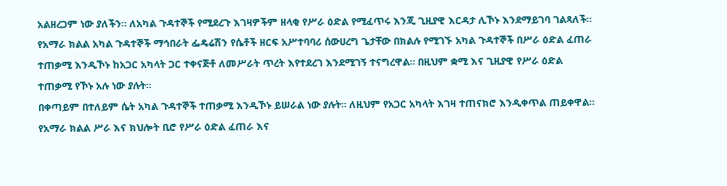አልዘረጋም ነው ያለችን። ለአካል ጉዳተኞች የሚደረጉ እገዛዎችም ዘላቂ የሥራ ዕድል የሚፈጥሩ እንጂ ጊዚያዊ እርዳታ ሊኾኑ እንደማይገባ ገልጻለች።
የአማራ ክልል አካል ጉዳተኞች ማኅበራት ፌዴሬሽን የሴቶች ዘርፍ አሥተባባሪ ሰውሀረግ ጌታቸው በክልሉ የሚገኙ አካል ጉዳተኞች በሥራ ዕድል ፈጠራ ተጠቃሚ እንዲኾኑ ከአጋር አካላት ጋር ተቀናጅቶ ለመሥራት ጥረት እየተደረገ እንደሚገኝ ተናግረዋል። በዚህም ቋሚ እና ጊዚያዊ የሥራ ዕድል ተጠቃሚ የኾኑ አሉ ነው ያሉት።
በቀጣይም በተለይም ሴት አካል ጉዳተኞች ተጠቃሚ እንዲኾኑ ይሠራል ነው ያሉት። ለዚህም የአጋር አካላት እገዛ ተጠናክሮ እንዲቀጥል ጠይቀዋል።
የአማራ ክልል ሥራ እና ክህሎት ቢሮ የሥራ ዕድል ፈጠራ እና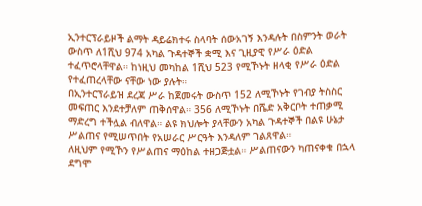ኢንተርፕራይዞች ልማት ዳይሬክተሩ ስላባት ሰውአገኝ እንዳሉት በስምንት ወራት ውስጥ ለ1ሺህ 974 አካል ጉዳተኞች ቋሚ እና ጊዚያዊ የሥራ ዕድል ተፈጥሮላቸዋል። ከነዚህ መካከል 1ሺህ 523 የሚኾኑት ዘላቂ የሥራ ዕድል የተፈጠረላቸው ናቸው ነው ያሉት።
በኢንተርፕራይዝ ደረጃ ሥራ ከጀመሩት ውስጥ 152 ለሚኾኑት የገብያ ትስስር መፍጠር እንደተቻለም ጠቅሰዋል። 356 ለሚኾኑት በሼድ አቅርቦት ተጠቃሚ ማድረግ ተችሏል ብለዋል። ልዩ ክህሎት ያላቸውን አካል ጉዳተኞች በልዩ ሁኔታ ሥልጠና የሚሠጥበት የአሠራር ሥርዓት እንዳለም ገልጸዋል።
ለዚህም የሚኾን የሥልጠና ማዕከል ተዘጋጅቷል። ሥልጠናውን ካጠናቀቁ በኋላ ደግሞ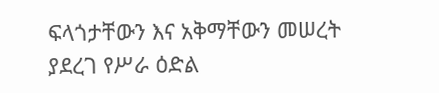ፍላጎታቸውን እና አቅማቸውን መሠረት ያደረገ የሥራ ዕድል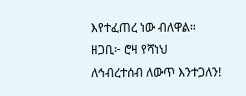እየተፈጠረ ነው ብለዋል።
ዘጋቢ፦ ሮዛ የሻነህ
ለኅብረተሰብ ለውጥ እንተጋለን!